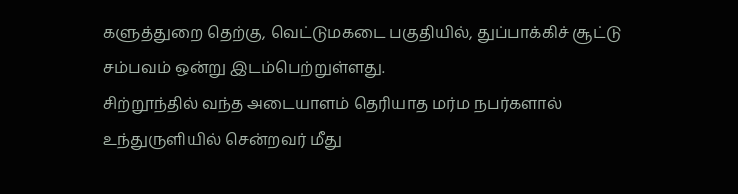களுத்துறை தெற்கு, வெட்டுமகடை பகுதியில், துப்பாக்கிச் சூட்டு சம்பவம் ஒன்று இடம்பெற்றுள்ளது.
சிற்றூந்தில் வந்த அடையாளம் தெரியாத மர்ம நபர்களால் உந்துருளியில் சென்றவர் மீது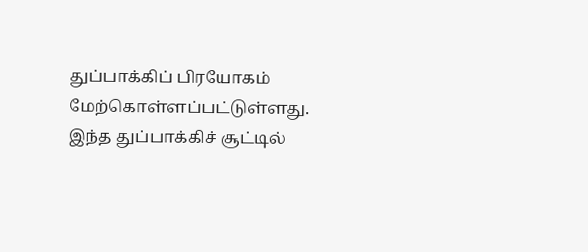துப்பாக்கிப் பிரயோகம் மேற்கொள்ளப்பட்டுள்ளது.
இந்த துப்பாக்கிச் சூட்டில்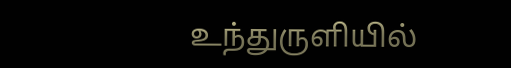உந்துருளியில்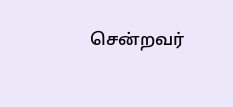சென்றவர்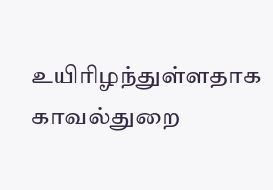உயிரிழந்துள்ளதாக காவல்துறை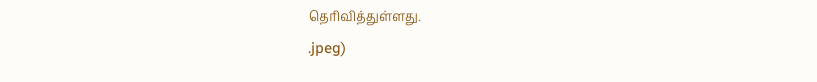தெரிவித்துள்ளது.
.jpeg)